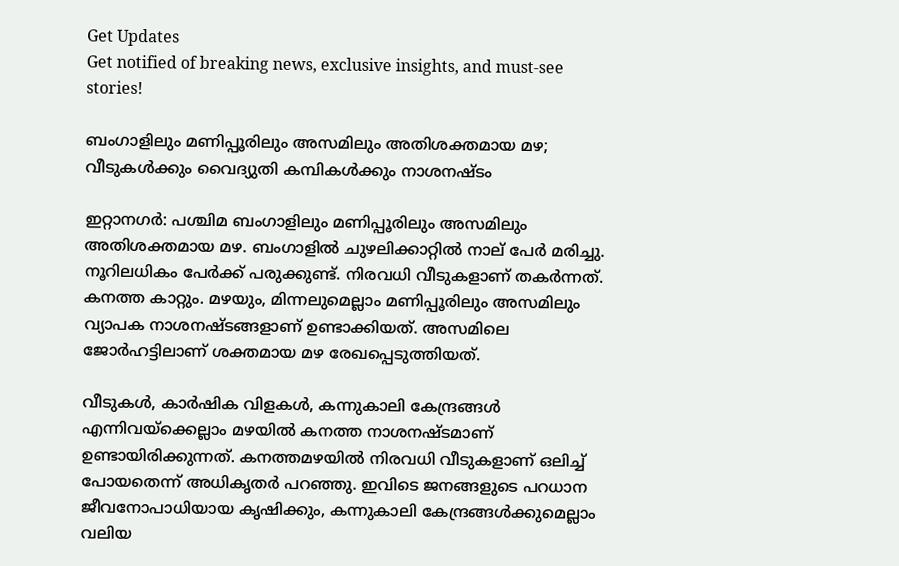Get Updates
Get notified of breaking news, exclusive insights, and must-see stories!

ബംഗാളിലും മണിപ്പൂരിലും അസമിലും അതിശക്തമായ മഴ; വീടുകള്‍ക്കും വൈദ്യുതി കമ്പികള്‍ക്കും നാശനഷ്ടം

ഇറ്റാനഗര്‍: പശ്ചിമ ബംഗാളിലും മണിപ്പൂരിലും അസമിലും അതിശക്തമായ മഴ. ബംഗാളില്‍ ചുഴലിക്കാറ്റില്‍ നാല് പേര്‍ മരിച്ചു. നൂറിലധികം പേര്‍ക്ക് പരുക്കുണ്ട്. നിരവധി വീടുകളാണ് തകര്‍ന്നത്. കനത്ത കാറ്റും. മഴയും, മിന്നലുമെല്ലാം മണിപ്പൂരിലും അസമിലും വ്യാപക നാശനഷ്ടങ്ങളാണ് ഉണ്ടാക്കിയത്. അസമിലെ ജോര്‍ഹട്ടിലാണ് ശക്തമായ മഴ രേഖപ്പെടുത്തിയത്.

വീടുകള്‍, കാര്‍ഷിക വിളകള്‍, കന്നുകാലി കേന്ദ്രങ്ങള്‍ എന്നിവയ്‌ക്കെല്ലാം മഴയില്‍ കനത്ത നാശനഷ്ടമാണ് ഉണ്ടായിരിക്കുന്നത്. കനത്തമഴയില്‍ നിരവധി വീടുകളാണ് ഒലിച്ച് പോയതെന്ന് അധികൃതര്‍ പറഞ്ഞു. ഇവിടെ ജനങ്ങളുടെ പറധാന ജീവനോപാധിയായ കൃഷിക്കും, കന്നുകാലി കേന്ദ്രങ്ങള്‍ക്കുമെല്ലാം വലിയ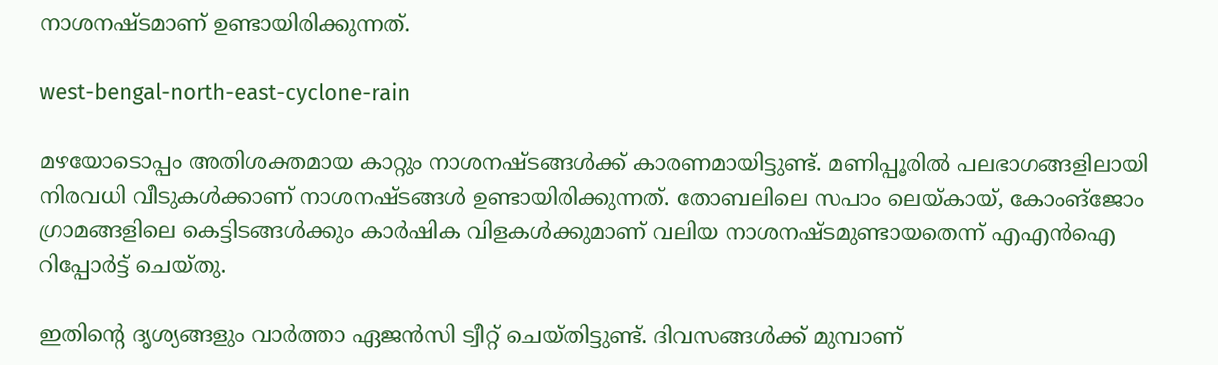നാശനഷ്ടമാണ് ഉണ്ടായിരിക്കുന്നത്.

west-bengal-north-east-cyclone-rain

മഴയോടൊപ്പം അതിശക്തമായ കാറ്റും നാശനഷ്ടങ്ങള്‍ക്ക് കാരണമായിട്ടുണ്ട്. മണിപ്പൂരില്‍ പലഭാഗങ്ങളിലായി നിരവധി വീടുകള്‍ക്കാണ് നാശനഷ്ടങ്ങള്‍ ഉണ്ടായിരിക്കുന്നത്. തോബലിലെ സപാം ലെയ്കായ്, കോംങ്‌ജോം ഗ്രാമങ്ങളിലെ കെട്ടിടങ്ങള്‍ക്കും കാര്‍ഷിക വിളകള്‍ക്കുമാണ് വലിയ നാശനഷ്ടമുണ്ടായതെന്ന് എഎന്‍ഐ റിപ്പോര്‍ട്ട് ചെയ്തു.

ഇതിന്റെ ദൃശ്യങ്ങളും വാര്‍ത്താ ഏജന്‍സി ട്വീറ്റ് ചെയ്തിട്ടുണ്ട്. ദിവസങ്ങള്‍ക്ക് മുമ്പാണ്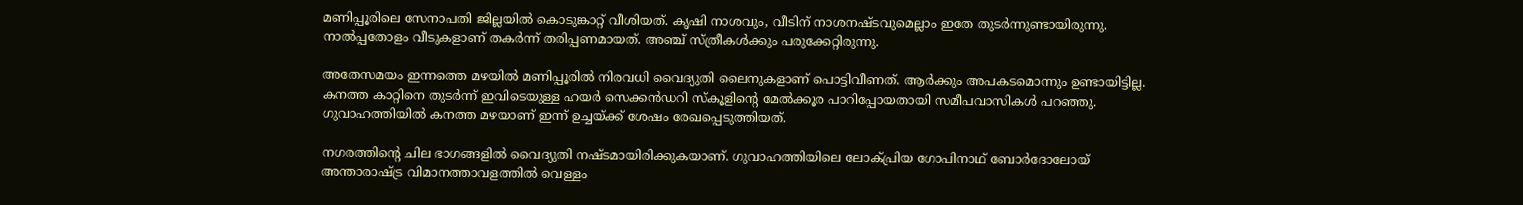മണിപ്പൂരിലെ സേനാപതി ജില്ലയില്‍ കൊടുങ്കാറ്റ് വീശിയത്. കൃഷി നാശവും, വീടിന് നാശനഷ്ടവുമെല്ലാം ഇതേ തുടര്‍ന്നുണ്ടായിരുന്നു. നാല്‍പ്പതോളം വീടുകളാണ് തകര്‍ന്ന് തരിപ്പണമായത്. അഞ്ച് സ്ത്രീകള്‍ക്കും പരുക്കേറ്റിരുന്നു.

അതേസമയം ഇന്നത്തെ മഴയില്‍ മണിപ്പൂരില്‍ നിരവധി വൈദ്യുതി ലൈനുകളാണ് പൊട്ടിവീണത്. ആര്‍ക്കും അപകടമൊന്നും ഉണ്ടായിട്ടില്ല. കനത്ത കാറ്റിനെ തുടര്‍ന്ന് ഇവിടെയുള്ള ഹയര്‍ സെക്കന്‍ഡറി സ്‌കൂളിന്റെ മേല്‍ക്കൂര പാറിപ്പോയതായി സമീപവാസികള്‍ പറഞ്ഞു. ഗുവാഹത്തിയില്‍ കനത്ത മഴയാണ് ഇന്ന് ഉച്ചയ്ക്ക് ശേഷം രേഖപ്പെടുത്തിയത്.

നഗരത്തിന്റെ ചില ഭാഗങ്ങളില്‍ വൈദ്യുതി നഷ്ടമായിരിക്കുകയാണ്. ഗുവാഹത്തിയിലെ ലോക്പ്രിയ ഗോപിനാഥ് ബോര്‍ദോലോയ് അന്താരാഷ്ട്ര വിമാനത്താവളത്തില്‍ വെള്ളം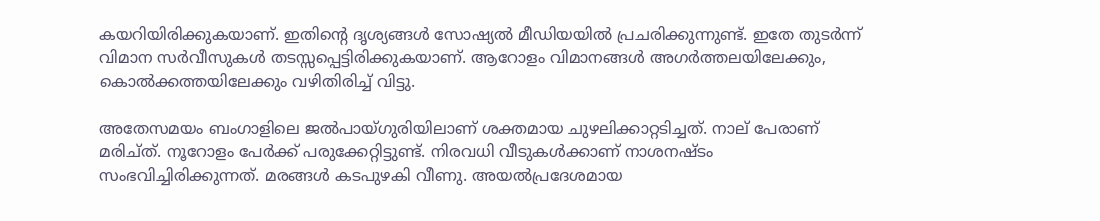കയറിയിരിക്കുകയാണ്. ഇതിന്റെ ദൃശ്യങ്ങള്‍ സോഷ്യല്‍ മീഡിയയില്‍ പ്രചരിക്കുന്നുണ്ട്. ഇതേ തുടര്‍ന്ന് വിമാന സര്‍വീസുകള്‍ തടസ്സപ്പെട്ടിരിക്കുകയാണ്. ആറോളം വിമാനങ്ങള്‍ അഗര്‍ത്തലയിലേക്കും, കൊല്‍ക്കത്തയിലേക്കും വഴിതിരിച്ച് വിട്ടു.

അതേസമയം ബംഗാളിലെ ജല്‍പായ്ഗുരിയിലാണ് ശക്തമായ ചുഴലിക്കാറ്റടിച്ചത്. നാല് പേരാണ് മരിച്ത്. നൂറോളം പേര്‍ക്ക് പരുക്കേറ്റിട്ടുണ്ട്. നിരവധി വീടുകള്‍ക്കാണ് നാശനഷ്ടം സംഭവിച്ചിരിക്കുന്നത്. മരങ്ങള്‍ കടപുഴകി വീണു. അയല്‍പ്രദേശമായ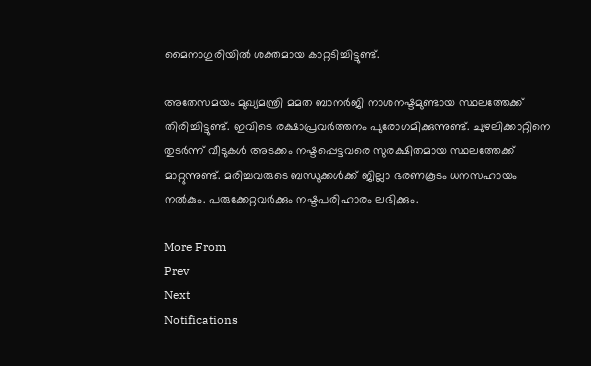മൈനാഗുരിയില്‍ ശക്തമായ കാറ്റടിച്ചിട്ടുണ്ട്.

അതേസമയം മുഖ്യമന്ത്രി മമത ബാനര്‍ജി നാശനഷ്ടമുണ്ടായ സ്ഥലത്തേക്ക് തിരിച്ചിട്ടുണ്ട്. ഇവിടെ രക്ഷാപ്രവര്‍ത്തനം പുരോഗമിക്കുന്നുണ്ട്. ചുഴലിക്കാറ്റിനെ തുടര്‍ന്ന് വീടുകള്‍ അടക്കം നഷ്ടപ്പെട്ടവരെ സുരക്ഷിതമായ സ്ഥലത്തേക്ക് മാറ്റുന്നുണ്ട്. മരിച്ചവരുടെ ബന്ധുക്കള്‍ക്ക് ജില്ലാ ഭരണകൂടം ധനസഹായം നല്‍കും. പരുക്കേറ്റവര്‍ക്കും നഷ്ടപരിഹാരം ലഭിക്കും.

More From
Prev
Next
Notifications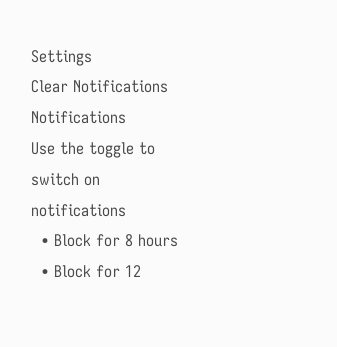Settings
Clear Notifications
Notifications
Use the toggle to switch on notifications
  • Block for 8 hours
  • Block for 12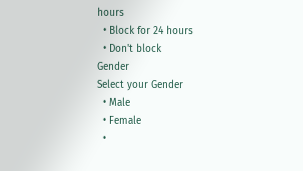hours
  • Block for 24 hours
  • Don't block
Gender
Select your Gender
  • Male
  • Female
  •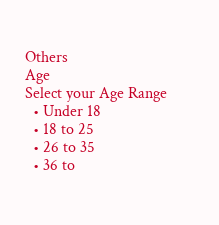Others
Age
Select your Age Range
  • Under 18
  • 18 to 25
  • 26 to 35
  • 36 to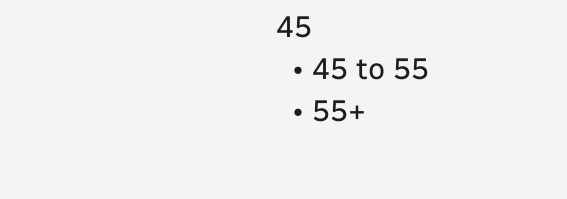45
  • 45 to 55
  • 55+